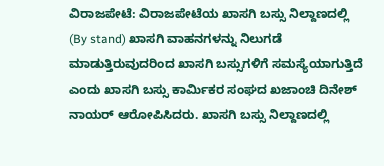ವಿರಾಜಪೇಟೆ: ವಿರಾಜಪೇಟೆಯ ಖಾಸಗಿ ಬಸ್ಸು ನಿಲ್ದಾಣದಲ್ಲಿ (By stand) ಖಾಸಗಿ ವಾಹನಗಳನ್ನು ನಿಲುಗಡೆ ಮಾಡುತ್ತಿರುವುದರಿಂದ ಖಾಸಗಿ ಬಸ್ಸುಗಳಿಗೆ ಸಮಸ್ಯೆಯಾಗುತ್ತಿದೆ ಎಂದು ಖಾಸಗಿ ಬಸ್ಸು ಕಾರ್ಮಿಕರ ಸಂಘದ ಖಜಾಂಚಿ ದಿನೇಶ್ ನಾಯರ್ ಆರೋಪಿಸಿದರು. ಖಾಸಗಿ ಬಸ್ಸು ನಿಲ್ದಾಣದಲ್ಲಿ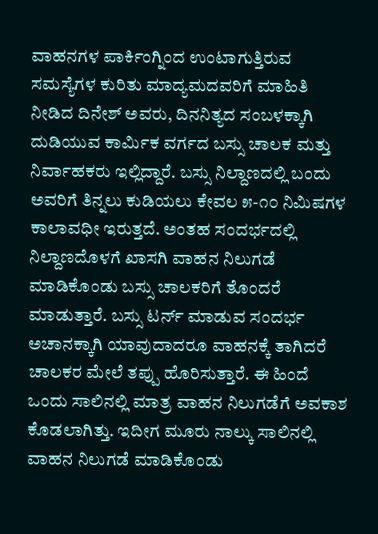ವಾಹನಗಳ ಪಾರ್ಕಿಂಗ್ನಿಂದ ಉಂಟಾಗುತ್ತಿರುವ ಸಮಸ್ಯೆಗಳ ಕುರಿತು ಮಾದ್ಯಮದವರಿಗೆ ಮಾಹಿತಿ ನೀಡಿದ ದಿನೇಶ್ ಅವರು, ದಿನನಿತ್ಯದ ಸಂಬಳಕ್ಕಾಗಿ ದುಡಿಯುವ ಕಾರ್ಮಿಕ ವರ್ಗದ ಬಸ್ಸು ಚಾಲಕ ಮತ್ತು ನಿರ್ವಾಹಕರು ಇಲ್ಲಿದ್ದಾರೆ. ಬಸ್ಸು ನಿಲ್ದಾಣದಲ್ಲಿ ಬಂದು ಅವರಿಗೆ ತಿನ್ನಲು ಕುಡಿಯಲು ಕೇವಲ ೫-೧೦ ನಿಮಿಷಗಳ ಕಾಲಾವಧೀ ಇರುತ್ತದೆ. ಅಂತಹ ಸಂದರ್ಭದಲ್ಲಿ ನಿಲ್ದಾಣದೊಳಗೆ ಖಾಸಗಿ ವಾಹನ ನಿಲುಗಡೆ ಮಾಡಿಕೊಂಡು ಬಸ್ಸು ಚಾಲಕರಿಗೆ ತೊಂದರೆ ಮಾಡುತ್ತಾರೆ. ಬಸ್ಸು ಟರ್ನ್ ಮಾಡುವ ಸಂದರ್ಭ ಅಚಾನಕ್ಕಾಗಿ ಯಾವುದಾದರೂ ವಾಹನಕ್ಕೆ ತಾಗಿದರೆ ಚಾಲಕರ ಮೇಲೆ ತಪ್ಪು ಹೊರಿಸುತ್ತಾರೆ. ಈ ಹಿಂದೆ ಒಂದು ಸಾಲಿನಲ್ಲಿ ಮಾತ್ರ ವಾಹನ ನಿಲುಗಡೆಗೆ ಅವಕಾಶ ಕೊಡಲಾಗಿತ್ತು. ಇದೀಗ ಮೂರು ನಾಲ್ಕು ಸಾಲಿನಲ್ಲಿ ವಾಹನ ನಿಲುಗಡೆ ಮಾಡಿಕೊಂಡು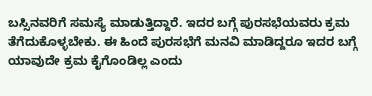ಬಸ್ಸಿನವರಿಗೆ ಸಮಸ್ಯೆ ಮಾಡುತ್ತಿದ್ದಾರೆ. ಇದರ ಬಗ್ಗೆ ಪುರಸಭೆಯವರು ಕ್ರಮ ತೆಗೆದುಕೊಳ್ಳಬೇಕು. ಈ ಹಿಂದೆ ಪುರಸಭೆಗೆ ಮನವಿ ಮಾಡಿದ್ದರೂ ಇದರ ಬಗ್ಗೆ ಯಾವುದೇ ಕ್ರಮ ಕೈಗೊಂಡಿಲ್ಲ ಎಂದು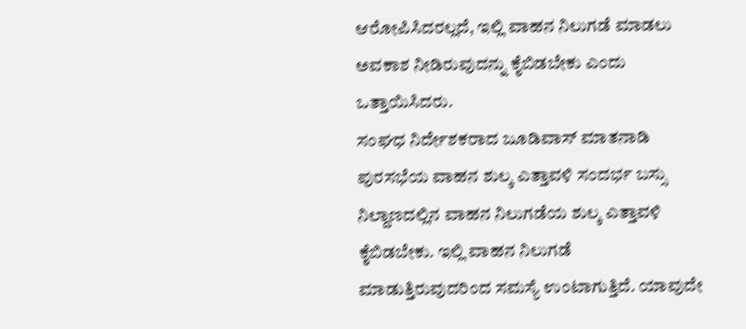ಆರೋಪಿಸಿದರಲ್ಲದೆ, ಇಲ್ಲಿ ವಾಹನ ನಿಲುಗಡೆ ಮಾಡಲು ಅವಕಾಶ ನೀಡಿರುವುದನ್ನು ಕೈಬಿಡಬೇಕು ಎಂದು ಒತ್ತಾಯಿಸಿದರು.
ಸಂಘಧ ನಿರ್ದೇಶಕರಾದ ಜೂಡಿವಾಸ್ ಮಾತನಾಡಿ ಪುರಸಭೆಯ ವಾಹನ ಶುಲ್ಕ ಎತ್ತಾವಳಿ ಸಂದರ್ಭ ಬಸ್ಸು ನಿಲ್ದಾಣದಲ್ಲಿನ ವಾಹನ ನಿಲುಗಡೆಯ ಶುಲ್ಕ ಎತ್ತಾವಳಿ ಕೈಬಿಡಬೇಕು. ಇಲ್ಲಿ ವಾಹನ ನಿಲುಗಡೆ ಮಾಡುತ್ತಿರುವುದರಿಂದ ಸಮಸ್ಯೆ ಉಂಟಾಗುತ್ತಿದೆ. ಯಾವುದೇ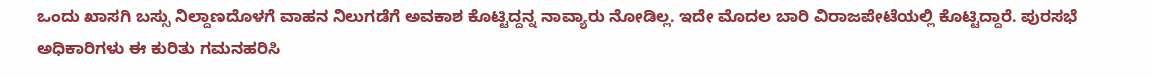ಒಂದು ಖಾಸಗಿ ಬಸ್ಸು ನಿಲ್ದಾಣದೊಳಗೆ ವಾಹನ ನಿಲುಗಡೆಗೆ ಅವಕಾಶ ಕೊಟ್ಟಿದ್ದನ್ನ ನಾವ್ಯಾರು ನೋಡಿಲ್ಲ. ಇದೇ ಮೊದಲ ಬಾರಿ ವಿರಾಜಪೇಟೆಯಲ್ಲಿ ಕೊಟ್ಟಿದ್ದಾರೆ. ಪುರಸಭೆ ಅಧಿಕಾರಿಗಳು ಈ ಕುರಿತು ಗಮನಹರಿಸಿ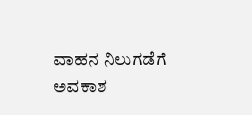ವಾಹನ ನಿಲುಗಡೆಗೆ ಅವಕಾಶ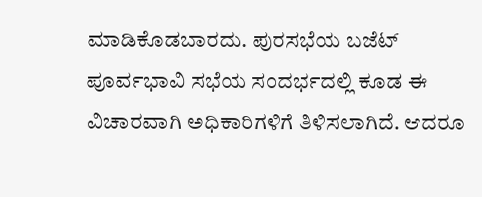ಮಾಡಿಕೊಡಬಾರದು. ಪುರಸಭೆಯ ಬಜೆಟ್ ಪೂರ್ವಭಾವಿ ಸಭೆಯ ಸಂದರ್ಭದಲ್ಲಿ ಕೂಡ ಈ ವಿಚಾರವಾಗಿ ಅಧಿಕಾರಿಗಳಿಗೆ ತಿಳಿಸಲಾಗಿದೆ. ಆದರೂ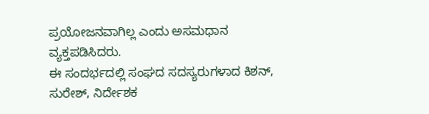ಪ್ರಯೋಜನವಾಗಿಲ್ಲ ಎಂದು ಅಸಮಧಾನ ವ್ಯಕ್ತಪಡಿಸಿದರು.
ಈ ಸಂದರ್ಭದಲ್ಲಿ ಸಂಘದ ಸದಸ್ಯರುಗಳಾದ ಕಿಶನ್, ಸುರೇಶ್, ನಿರ್ದೇಶಕ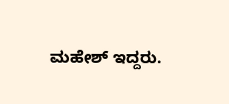ಮಹೇಶ್ ಇದ್ದರು.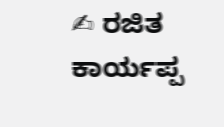✍ ರಜಿತ ಕಾರ್ಯಪ್ಪ